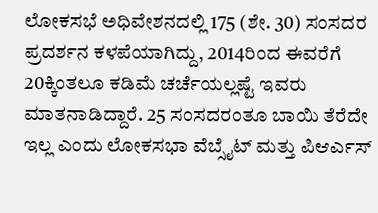ಲೋಕಸಭೆ ಅಧಿವೇಶನದಲ್ಲಿ 175 (ಶೇ. 30) ಸಂಸದರ ಪ್ರದರ್ಶನ ಕಳಪೆಯಾಗಿದ್ದು, 2014ರಿಂದ ಈವರೆಗೆ 20ಕ್ಕಿಂತಲೂ ಕಡಿಮೆ ಚರ್ಚೆಯಲ್ಲಷ್ಟೆ ಇವರು ಮಾತನಾಡಿದ್ದಾರೆ. 25 ಸಂಸದರಂತೂ ಬಾಯಿ ತೆರೆದೇ ಇಲ್ಲ ಎಂದು ಲೋಕಸಭಾ ವೆಬ್ಸೈಟ್ ಮತ್ತು ಪಿಆರ್ಎಸ್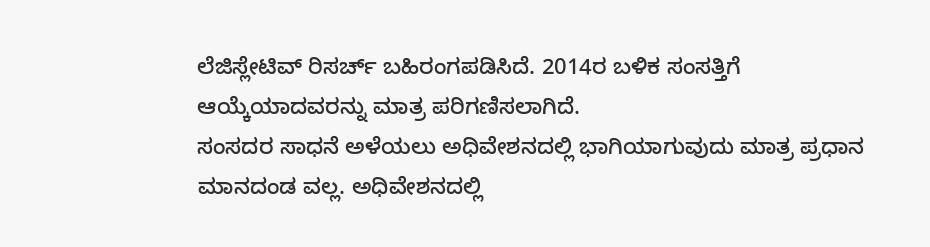ಲೆಜಿಸ್ಲೇಟಿವ್ ರಿಸರ್ಚ್ ಬಹಿರಂಗಪಡಿಸಿದೆ. 2014ರ ಬಳಿಕ ಸಂಸತ್ತಿಗೆ ಆಯ್ಕೆಯಾದವರನ್ನು ಮಾತ್ರ ಪರಿಗಣಿಸಲಾಗಿದೆ.
ಸಂಸದರ ಸಾಧನೆ ಅಳೆಯಲು ಅಧಿವೇಶನದಲ್ಲಿ ಭಾಗಿಯಾಗುವುದು ಮಾತ್ರ ಪ್ರಧಾನ ಮಾನದಂಡ ವಲ್ಲ. ಅಧಿವೇಶನದಲ್ಲಿ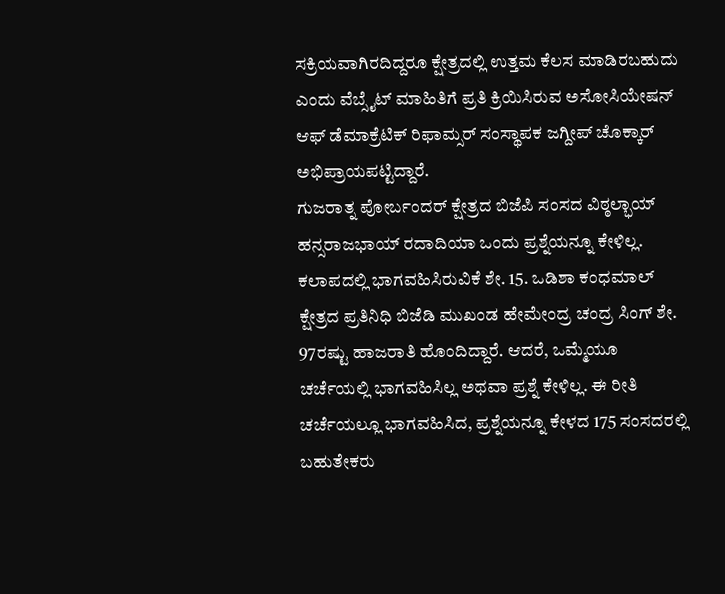ಸಕ್ರಿಯವಾಗಿರದಿದ್ದರೂ ಕ್ಷೇತ್ರದಲ್ಲಿ ಉತ್ತಮ ಕೆಲಸ ಮಾಡಿರಬಹುದು ಎಂದು ವೆಬ್ಸೈಟ್ ಮಾಹಿತಿಗೆ ಪ್ರತಿ ಕ್ರಿಯಿಸಿರುವ ಅಸೋಸಿಯೇಷನ್ ಆಫ್ ಡೆಮಾಕ್ರೆಟಿಕ್ ರಿಫಾಮ್ಸರ್ ಸಂಸ್ಥಾಪಕ ಜಗ್ದೀಪ್ ಚೊಕ್ಕಾರ್ ಅಭಿಪ್ರಾಯಪಟ್ಟಿದ್ದಾರೆ.
ಗುಜರಾತ್ನ ಪೋರ್ಬಂದರ್ ಕ್ಷೇತ್ರದ ಬಿಜೆಪಿ ಸಂಸದ ವಿಠ್ಠಲ್ಭಾಯ್ ಹನ್ಸರಾಜಭಾಯ್ ರದಾದಿಯಾ ಒಂದು ಪ್ರಶ್ನೆಯನ್ನೂ ಕೇಳಿಲ್ಲ. ಕಲಾಪದಲ್ಲಿ ಭಾಗವಹಿಸಿರುವಿಕೆ ಶೇ. 15. ಒಡಿಶಾ ಕಂಧಮಾಲ್ ಕ್ಷೇತ್ರದ ಪ್ರತಿನಿಧಿ ಬಿಜೆಡಿ ಮುಖಂಡ ಹೇಮೇಂದ್ರ ಚಂದ್ರ ಸಿಂಗ್ ಶೇ. 97ರಷ್ಟು ಹಾಜರಾತಿ ಹೊಂದಿದ್ದಾರೆ. ಆದರೆ, ಒಮ್ಮೆಯೂ ಚರ್ಚೆಯಲ್ಲಿ ಭಾಗವಹಿಸಿಲ್ಲ ಅಥವಾ ಪ್ರಶ್ನೆ ಕೇಳಿಲ್ಲ. ಈ ರೀತಿ ಚರ್ಚೆಯಲ್ಲೂ ಭಾಗವಹಿಸಿದ, ಪ್ರಶ್ನೆಯನ್ನೂ ಕೇಳದ 175 ಸಂಸದರಲ್ಲಿ ಬಹುತೇಕರು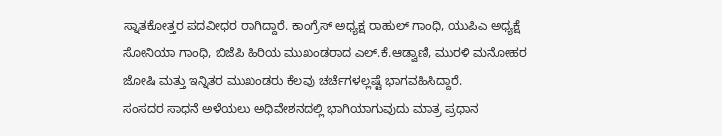ಸ್ನಾತಕೋತ್ತರ ಪದವೀಧರ ರಾಗಿದ್ದಾರೆ. ಕಾಂಗ್ರೆಸ್ ಅಧ್ಯಕ್ಷ ರಾಹುಲ್ ಗಾಂಧಿ, ಯುಪಿಎ ಅಧ್ಯಕ್ಷೆ ಸೋನಿಯಾ ಗಾಂಧಿ, ಬಿಜೆಪಿ ಹಿರಿಯ ಮುಖಂಡರಾದ ಎಲ್.ಕೆ.ಆಡ್ವಾಣಿ, ಮುರಳಿ ಮನೋಹರ ಜೋಷಿ ಮತ್ತು ಇನ್ನಿತರ ಮುಖಂಡರು ಕೆಲವು ಚರ್ಚೆಗಳಲ್ಲಷ್ಟೆ ಭಾಗವಹಿಸಿದ್ದಾರೆ.
ಸಂಸದರ ಸಾಧನೆ ಅಳೆಯಲು ಅಧಿವೇಶನದಲ್ಲಿ ಭಾಗಿಯಾಗುವುದು ಮಾತ್ರ ಪ್ರಧಾನ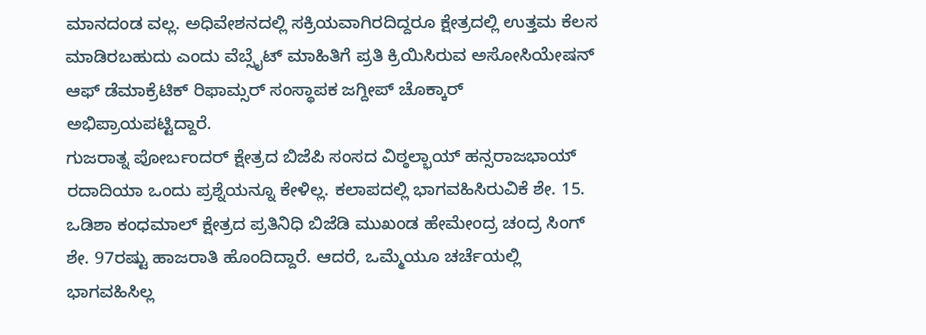ಮಾನದಂಡ ವಲ್ಲ. ಅಧಿವೇಶನದಲ್ಲಿ ಸಕ್ರಿಯವಾಗಿರದಿದ್ದರೂ ಕ್ಷೇತ್ರದಲ್ಲಿ ಉತ್ತಮ ಕೆಲಸ ಮಾಡಿರಬಹುದು ಎಂದು ವೆಬ್ಸೈಟ್ ಮಾಹಿತಿಗೆ ಪ್ರತಿ ಕ್ರಿಯಿಸಿರುವ ಅಸೋಸಿಯೇಷನ್ ಆಫ್ ಡೆಮಾಕ್ರೆಟಿಕ್ ರಿಫಾಮ್ಸರ್ ಸಂಸ್ಥಾಪಕ ಜಗ್ದೀಪ್ ಚೊಕ್ಕಾರ್ ಅಭಿಪ್ರಾಯಪಟ್ಟಿದ್ದಾರೆ.
ಗುಜರಾತ್ನ ಪೋರ್ಬಂದರ್ ಕ್ಷೇತ್ರದ ಬಿಜೆಪಿ ಸಂಸದ ವಿಠ್ಠಲ್ಭಾಯ್ ಹನ್ಸರಾಜಭಾಯ್ ರದಾದಿಯಾ ಒಂದು ಪ್ರಶ್ನೆಯನ್ನೂ ಕೇಳಿಲ್ಲ. ಕಲಾಪದಲ್ಲಿ ಭಾಗವಹಿಸಿರುವಿಕೆ ಶೇ. 15. ಒಡಿಶಾ ಕಂಧಮಾಲ್ ಕ್ಷೇತ್ರದ ಪ್ರತಿನಿಧಿ ಬಿಜೆಡಿ ಮುಖಂಡ ಹೇಮೇಂದ್ರ ಚಂದ್ರ ಸಿಂಗ್ ಶೇ. 97ರಷ್ಟು ಹಾಜರಾತಿ ಹೊಂದಿದ್ದಾರೆ. ಆದರೆ, ಒಮ್ಮೆಯೂ ಚರ್ಚೆಯಲ್ಲಿ ಭಾಗವಹಿಸಿಲ್ಲ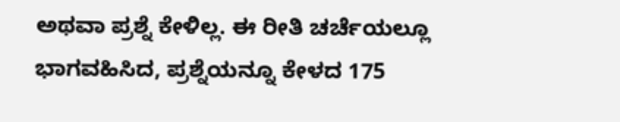ಅಥವಾ ಪ್ರಶ್ನೆ ಕೇಳಿಲ್ಲ. ಈ ರೀತಿ ಚರ್ಚೆಯಲ್ಲೂ ಭಾಗವಹಿಸಿದ, ಪ್ರಶ್ನೆಯನ್ನೂ ಕೇಳದ 175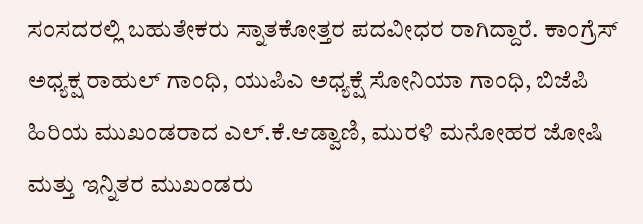ಸಂಸದರಲ್ಲಿ ಬಹುತೇಕರು ಸ್ನಾತಕೋತ್ತರ ಪದವೀಧರ ರಾಗಿದ್ದಾರೆ. ಕಾಂಗ್ರೆಸ್ ಅಧ್ಯಕ್ಷ ರಾಹುಲ್ ಗಾಂಧಿ, ಯುಪಿಎ ಅಧ್ಯಕ್ಷೆ ಸೋನಿಯಾ ಗಾಂಧಿ, ಬಿಜೆಪಿ ಹಿರಿಯ ಮುಖಂಡರಾದ ಎಲ್.ಕೆ.ಆಡ್ವಾಣಿ, ಮುರಳಿ ಮನೋಹರ ಜೋಷಿ ಮತ್ತು ಇನ್ನಿತರ ಮುಖಂಡರು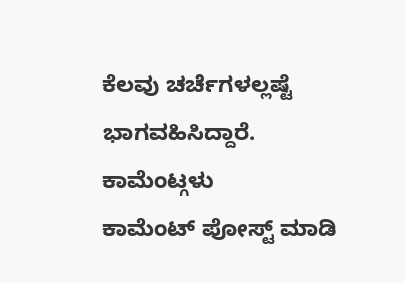ಕೆಲವು ಚರ್ಚೆಗಳಲ್ಲಷ್ಟೆ ಭಾಗವಹಿಸಿದ್ದಾರೆ.
ಕಾಮೆಂಟ್ಗಳು
ಕಾಮೆಂಟ್ ಪೋಸ್ಟ್ ಮಾಡಿ